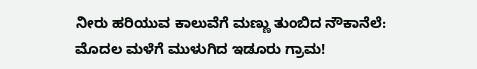ನೀರು ಹರಿಯುವ ಕಾಲುವೆಗೆ ಮಣ್ಣು ತುಂಬಿದ ನೌಕಾನೆಲೆ: ಮೊದಲ ಮಳೆಗೆ ಮುಳುಗಿದ ಇಡೂರು ಗ್ರಾಮ!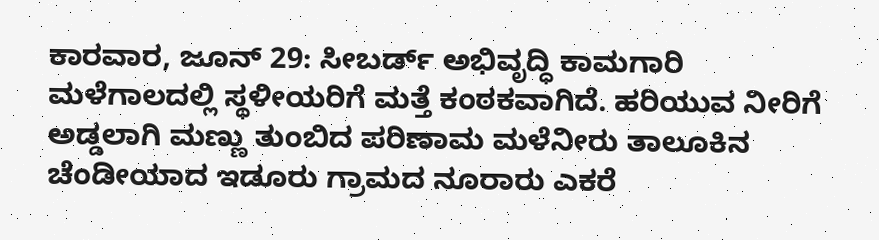ಕಾರವಾರ, ಜೂನ್‌ 29: ಸೀಬರ್ಡ್ ಅಭಿವೃದ್ಧಿ ಕಾಮಗಾರಿ ಮಳೆಗಾಲದಲ್ಲಿ ಸ್ಥಳೀಯರಿಗೆ ಮತ್ತೆ ಕಂಠಕವಾಗಿದೆ. ಹರಿಯುವ ನೀರಿಗೆ ಅಡ್ಡಲಾಗಿ ಮಣ್ಣು ತುಂಬಿದ ಪರಿಣಾಮ ಮಳೆನೀರು ತಾಲೂಕಿನ ಚೆಂಡೀಯಾದ ಇಡೂರು ಗ್ರಾಮದ ನೂರಾರು ಎಕರೆ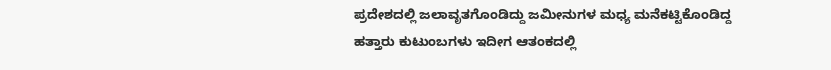ಪ್ರದೇಶದಲ್ಲಿ ಜಲಾವೃತಗೊಂಡಿದ್ದು ಜಮೀನುಗಳ ಮಧ್ಯ ಮನೆಕಟ್ಟಿಕೊಂಡಿದ್ದ ಹತ್ತಾರು ಕುಟುಂಬಗಳು ಇದೀಗ ಆತಂಕದಲ್ಲಿ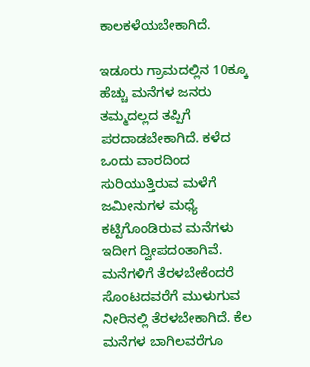ಕಾಲಕಳೆಯಬೇಕಾಗಿದೆ.

ಇಡೂರು ಗ್ರಾಮದಲ್ಲಿನ 10ಕ್ಕೂ ಹೆಚ್ಚು ಮನೆಗಳ ಜನರು ತಮ್ಮದಲ್ಲದ ತಪ್ಪಿಗೆ ಪರದಾಡಬೇಕಾಗಿದೆ. ಕಳೆದ ಒಂದು ವಾರದಿಂದ ಸುರಿಯುತ್ತಿರುವ ಮಳೆಗೆ ಜಮೀನುಗಳ ಮಧ್ಯೆ ಕಟ್ಟಿಗೊಂಡಿರುವ ಮನೆಗಳು ಇದೀಗ ದ್ವೀಪದಂತಾಗಿವೆ. ಮನೆಗಳಿಗೆ ತೆರಳಬೇಕೆಂದರೆ ಸೊಂಟದವರೆಗೆ ಮುಳುಗುವ ನೀರಿನಲ್ಲಿ ತೆರಳಬೇಕಾಗಿದೆ. ಕೆಲ ಮನೆಗಳ ಬಾಗಿಲವರೆಗೂ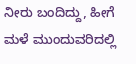ನೀರು ಬಂದಿದ್ದು, ಹೀಗೆ ಮಳೆ ಮುಂದುವರಿದಲ್ಲಿ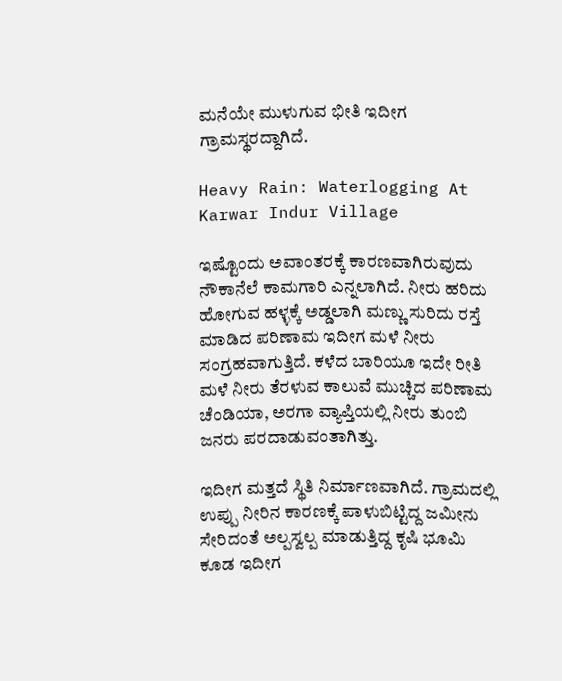ಮನೆಯೇ ಮುಳುಗುವ ಭೀತಿ ಇದೀಗ ಗ್ರಾಮಸ್ಥರದ್ದಾಗಿದೆ.

Heavy Rain: Waterlogging At Karwar Indur Village

ಇಷ್ಟೊಂದು ಅವಾಂತರಕ್ಕೆ ಕಾರಣವಾಗಿರುವುದು ನೌಕಾನೆಲೆ ಕಾಮಗಾರಿ ಎನ್ನಲಾಗಿದೆ. ನೀರು ಹರಿದು ಹೋಗುವ ಹಳ್ಳಕ್ಕೆ ಅಡ್ಡಲಾಗಿ ಮಣ್ಣು ಸುರಿದು ರಸ್ತೆ ಮಾಡಿದ ಪರಿಣಾಮ ಇದೀಗ ಮಳೆ ನೀರು ಸಂಗ್ರಹವಾಗುತ್ತಿದೆ. ಕಳೆದ ಬಾರಿಯೂ ಇದೇ ರೀತಿ ಮಳೆ ನೀರು ತೆರಳುವ ಕಾಲುವೆ ಮುಚ್ಚಿದ ಪರಿಣಾಮ ಚೆಂಡಿಯಾ, ಅರಗಾ ವ್ಯಾಪ್ತಿಯಲ್ಲಿ ನೀರು ತುಂಬಿ ಜನರು ಪರದಾಡುವಂತಾಗಿತ್ತು.

ಇದೀಗ ಮತ್ತದೆ ಸ್ಥಿತಿ ನಿರ್ಮಾಣವಾಗಿದೆ. ಗ್ರಾಮದಲ್ಲಿ ಉಪ್ಪು ನೀರಿನ ಕಾರಣಕ್ಕೆ ಪಾಳುಬಿಟ್ಟಿದ್ದ ಜಮೀನು ಸೇರಿದಂತೆ ಅಲ್ಪಸ್ವಲ್ಪ ಮಾಡುತ್ತಿದ್ದ ಕೃಷಿ ಭೂಮಿ ಕೂಡ ಇದೀಗ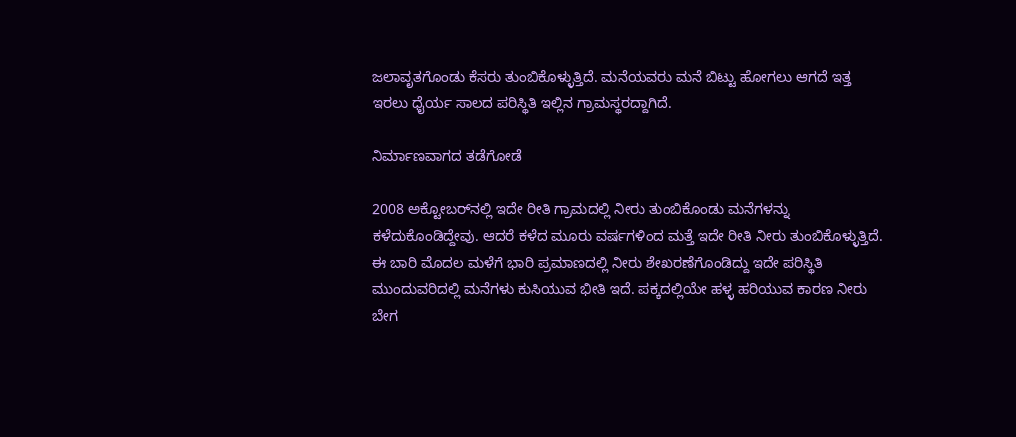ಜಲಾವೃತಗೊಂಡು ಕೆಸರು ತುಂಬಿಕೊಳ್ಳುತ್ತಿದೆ. ಮನೆಯವರು ಮನೆ ಬಿಟ್ಟು ಹೋಗಲು ಆಗದೆ ಇತ್ತ ಇರಲು ಧೈರ್ಯ ಸಾಲದ ಪರಿಸ್ಥಿತಿ ಇಲ್ಲಿನ ಗ್ರಾಮಸ್ಥರದ್ದಾಗಿದೆ.

ನಿರ್ಮಾಣವಾಗದ ತಡೆಗೋಡೆ

2008 ಅಕ್ಟೋಬರ್‌ನಲ್ಲಿ ಇದೇ ರೀತಿ ಗ್ರಾಮದಲ್ಲಿ ನೀರು ತುಂಬಿಕೊಂಡು ಮನೆಗಳನ್ನು ಕಳೆದುಕೊಂಡಿದ್ದೇವು. ಆದರೆ ಕಳೆದ ಮೂರು ವರ್ಷಗಳಿಂದ ಮತ್ತೆ ಇದೇ ರೀತಿ ನೀರು ತುಂಬಿಕೊಳ್ಳುತ್ತಿದೆ. ಈ ಬಾರಿ ಮೊದಲ ಮಳೆಗೆ ಭಾರಿ ಪ್ರಮಾಣದಲ್ಲಿ ನೀರು ಶೇಖರಣೆಗೊಂಡಿದ್ದು ಇದೇ ಪರಿಸ್ಥಿತಿ ಮುಂದುವರಿದಲ್ಲಿ ಮನೆಗಳು ಕುಸಿಯುವ ಭೀತಿ ಇದೆ. ಪಕ್ಕದಲ್ಲಿಯೇ ಹಳ್ಳ ಹರಿಯುವ ಕಾರಣ ನೀರು ಬೇಗ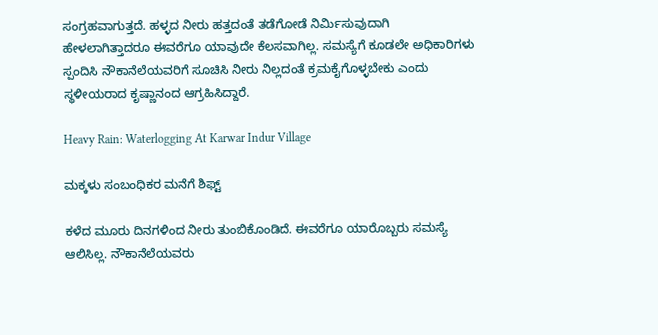ಸಂಗ್ರಹವಾಗುತ್ತದೆ. ಹಳ್ಳದ ನೀರು ಹತ್ತದಂತೆ ತಡೆಗೋಡೆ ನಿರ್ಮಿಸುವುದಾಗಿ ಹೇಳಲಾಗಿತ್ತಾದರೂ ಈವರೆಗೂ ಯಾವುದೇ ಕೆಲಸವಾಗಿಲ್ಲ. ಸಮಸ್ಯೆಗೆ ಕೂಡಲೇ ಅಧಿಕಾರಿಗಳು ಸ್ಪಂದಿಸಿ ನೌಕಾನೆಲೆಯವರಿಗೆ ಸೂಚಿಸಿ ನೀರು ನಿಲ್ಲದಂತೆ ಕ್ರಮಕೈಗೊಳ್ಳಬೇಕು ಎಂದು ಸ್ಥಳೀಯರಾದ ಕೃಷ್ಣಾನಂದ ಆಗ್ರಹಿಸಿದ್ದಾರೆ.

Heavy Rain: Waterlogging At Karwar Indur Village

ಮಕ್ಕಳು ಸಂಬಂಧಿಕರ ಮನೆಗೆ ಶಿಫ್ಟ್‌

ಕಳೆದ ಮೂರು ದಿನಗಳಿಂದ ನೀರು ತುಂಬಿಕೊಂಡಿದೆ. ಈವರೆಗೂ ಯಾರೊಬ್ಬರು ಸಮಸ್ಯೆ ಆಲಿಸಿಲ್ಲ. ನೌಕಾನೆಲೆಯವರು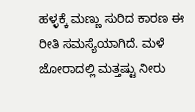ಹಳ್ಳಕ್ಕೆ ಮಣ್ಣು ಸುರಿದ ಕಾರಣ ಈ ರೀತಿ ಸಮಸ್ಯೆಯಾಗಿದೆ. ಮಳೆ ಜೋರಾದಲ್ಲಿ ಮತ್ತಷ್ಟು ನೀರು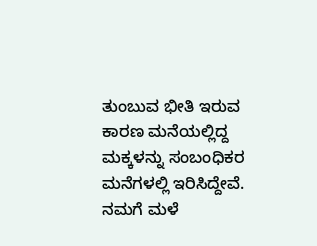ತುಂಬುವ ಭೀತಿ ಇರುವ ಕಾರಣ ಮನೆಯಲ್ಲಿದ್ದ ಮಕ್ಕಳನ್ನು ಸಂಬಂಧಿಕರ ಮನೆಗಳಲ್ಲಿ ಇರಿಸಿದ್ದೇವೆ. ನಮಗೆ ಮಳೆ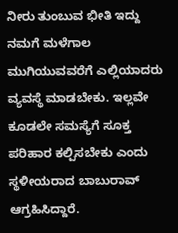ನೀರು ತುಂಬುವ ಭೀತಿ ಇದ್ದು ನಮಗೆ ಮಳೆಗಾಲ ಮುಗಿಯುವವರೆಗೆ ಎಲ್ಲಿಯಾದರು ವ್ಯವಸ್ಥೆ ಮಾಡಬೇಕು. ಇಲ್ಲವೇ ಕೂಡಲೇ ಸಮಸ್ಯೆಗೆ ಸೂಕ್ತ ಪರಿಹಾರ ಕಲ್ಪಿಸಬೇಕು ಎಂದು ಸ್ಥಳೀಯರಾದ ಬಾಬುರಾವ್ ಆಗ್ರಹಿಸಿದ್ದಾರೆ.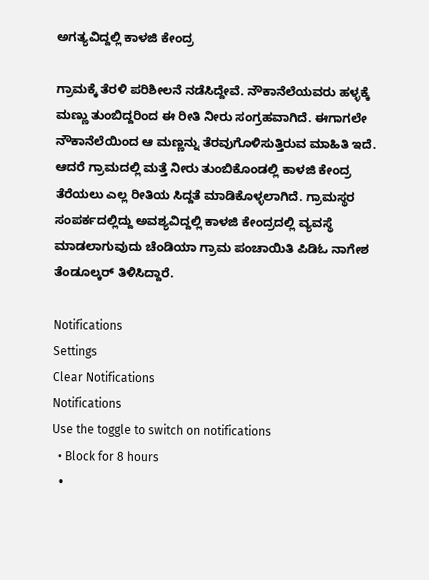ಅಗತ್ಯವಿದ್ದಲ್ಲಿ ಕಾಳಜಿ ಕೇಂದ್ರ

ಗ್ರಾಮಕ್ಕೆ ತೆರಳಿ ಪರಿಶೀಲನೆ ನಡೆಸಿದ್ದೇವೆ. ನೌಕಾನೆಲೆಯವರು ಹಳ್ಳಕ್ಕೆ ಮಣ್ಣು ತುಂಬಿದ್ದರಿಂದ ಈ ರೀತಿ ನೀರು ಸಂಗ್ರಹವಾಗಿದೆ. ಈಗಾಗಲೇ ನೌಕಾನೆಲೆಯಿಂದ ಆ ಮಣ್ಣನ್ನು ತೆರವುಗೊಳಿಸುತ್ತಿರುವ ಮಾಹಿತಿ ಇದೆ. ಆದರೆ ಗ್ರಾಮದಲ್ಲಿ ಮತ್ತೆ ನೀರು ತುಂಬಿಕೊಂಡಲ್ಲಿ ಕಾಳಜಿ ಕೇಂದ್ರ ತೆರೆಯಲು ಎಲ್ಲ ರೀತಿಯ ಸಿದ್ದತೆ ಮಾಡಿಕೊಳ್ಳಲಾಗಿದೆ. ಗ್ರಾಮಸ್ಥರ ಸಂಪರ್ಕದಲ್ಲಿದ್ದು ಅವಶ್ಯವಿದ್ದಲ್ಲಿ ಕಾಳಜಿ ಕೇಂದ್ರದಲ್ಲಿ ವ್ಯವಸ್ಥೆ ಮಾಡಲಾಗುವುದು ಚೆಂಡಿಯಾ ಗ್ರಾಮ ಪಂಚಾಯಿತಿ ಪಿಡಿಓ ನಾಗೇಶ ತೆಂಡೂಲ್ಕರ್ ತಿಳಿಸಿದ್ದಾರೆ.

Notifications
Settings
Clear Notifications
Notifications
Use the toggle to switch on notifications
  • Block for 8 hours
  •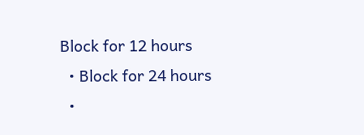Block for 12 hours
  • Block for 24 hours
  •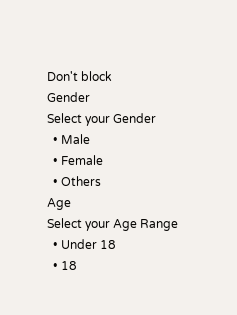Don't block
Gender
Select your Gender
  • Male
  • Female
  • Others
Age
Select your Age Range
  • Under 18
  • 18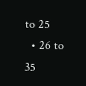to 25
  • 26 to 35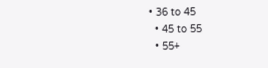• 36 to 45
  • 45 to 55
  • 55+